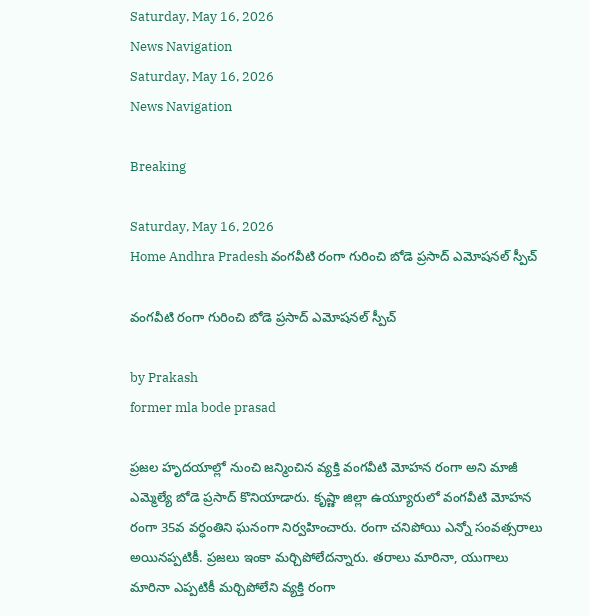Saturday, May 16, 2026
News Navigation
Saturday, May 16, 2026
News Navigation

Breaking

Saturday, May 16, 2026
Home Andhra Pradesh వంగవీటి రంగా గురించి బోడె ప్రసాద్ ఎమోషనల్ స్పీచ్

వంగవీటి రంగా గురించి బోడె ప్రసాద్ ఎమోషనల్ స్పీచ్

by Prakash
former mla bode prasad

ప్రజల హృదయాల్లో నుంచి జన్మించిన వ్యక్తి వంగవీటి మోహన రంగా అని మాజీ ఎమ్మెల్యే బోడె ప్రసాద్ కొనియాడారు. కృష్ణా జిల్లా ఉయ్యూరులో వంగవీటి మోహన రంగా 35వ వర్ధంతిని ఘనంగా నిర్వహించారు. రంగా చనిపోయి ఎన్నో సంవత్సరాలు అయినప్పటికీ. ప్రజలు ఇంకా మర్చిపోలేదన్నారు. తరాలు మారినా, యుగాలు మారినా ఎప్పటికీ మర్చిపోలేని వ్యక్తి రంగా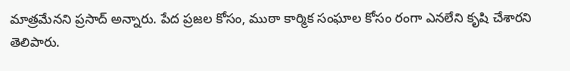మాత్రమేనని ప్రసాద్ అన్నారు. పేద ప్రజల కోసం, ముఠా కార్మిక సంఘాల కోసం రంగా ఎనలేని కృషి చేశారని తెలిపారు.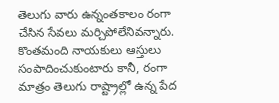తెలుగు వారు ఉన్నంతకాలం రంగా చేసిన సేవలు మర్చిపోలేనివన్నారు. కొంతమంది నాయకులు ఆస్తులు సంపాదించుకుంటారు కానీ, రంగా మాత్రం తెలుగు రాష్ట్రాల్లో ఉన్న పేద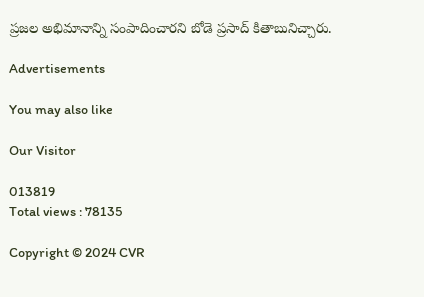ప్రజల అభిమానాన్ని సంపాదించారని బోడె ప్రసాద్ కితాబునిచ్చారు.

Advertisements

You may also like

Our Visitor

013819
Total views : 78135

Copyright © 2024 CVR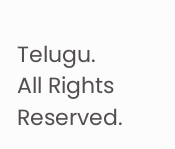Telugu. All Rights Reserved.